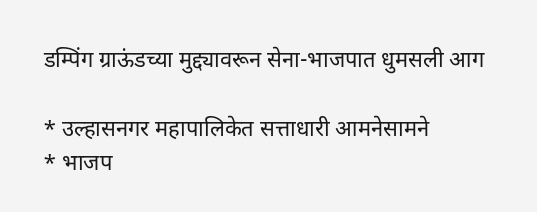डम्पिंग ग्राऊंडच्या मुद्द्यावरून सेना-भाजपात धुमसली आग

* उल्हासनगर महापालिकेत सत्ताधारी आमनेसामने
* भाजप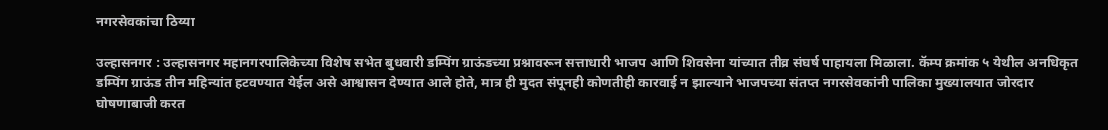नगरसेवकांचा ठिय्या

उल्हासनगर : उल्हासनगर महानगरपालिकेच्या विशेष सभेत बुधवारी डम्पिंग ग्राऊंडच्या प्रश्नावरून सत्ताधारी भाजप आणि शिवसेना यांच्यात तीव्र संघर्ष पाहायला मिळाला. कॅम्प क्रमांक ५ येथील अनधिकृत डम्पिंग ग्राऊंड तीन महिन्यांत हटवण्यात येईल असे आश्वासन देण्यात आले होते, मात्र ही मुदत संपूनही कोणतीही कारवाई न झाल्याने भाजपच्या संतप्त नगरसेवकांनी पालिका मुख्यालयात जोरदार घोषणाबाजी करत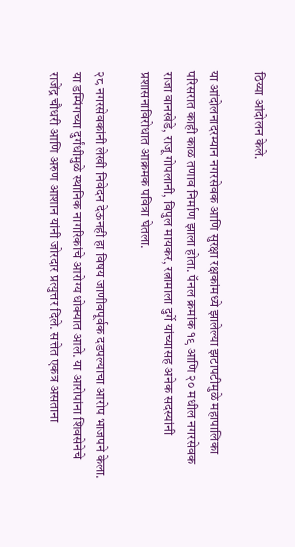ठिय्या आंदोलन केले.

या आंदोलनादरम्यान नगरसेवक आणि सुरक्षा रक्षकांमध्ये झालेल्या झटापटीमुळे महापालिका परिसरात काही काळ तणाव निर्माण झाला होता. पॅनल क्रमांक १९ आणि २० मधील नगरसेवक राजा वानखेडे, राजू गोपलानी, विपुल मायकर, रत्नामाला दुर्गे यांच्यासह अनेक सदस्यांनी प्रशासनाविरोधात आक्रमक पवित्रा घेतला.

२८ नगरसेवकांनी लेखी निवेदन देऊनही हा विषय जाणीवपूर्वक दडपल्याचा आरोप भाजपने केला. या डम्पिंगच्या दुर्गंधीमुळे स्थानिक नागरिकांचे आरोग्य धोक्यात आले. या आरोपांना शिवसेनेचे राजेंद्र चौधरी आणि अरुण आशान यांनी जोरदार प्रत्युत्तर दिले. सत्तेत एकत्र असताना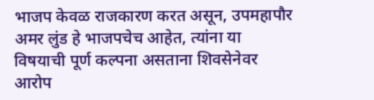भाजप केवळ राजकारण करत असून, उपमहापौर अमर लुंड हे भाजपचेच आहेत, त्यांना या विषयाची पूर्ण कल्पना असताना शिवसेनेवर आरोप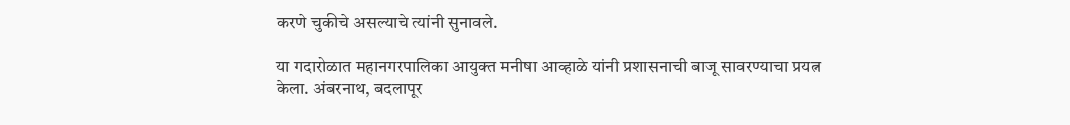करणे चुकीचे असल्याचे त्यांनी सुनावले.

या गदारोळात महानगरपालिका आयुक्त मनीषा आव्हाळे यांनी प्रशासनाची बाजू सावरण्याचा प्रयत्न केला. अंबरनाथ, बदलापूर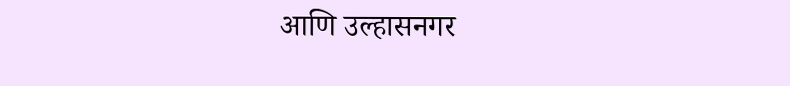आणि उल्हासनगर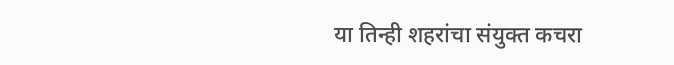या तिन्ही शहरांचा संयुक्त कचरा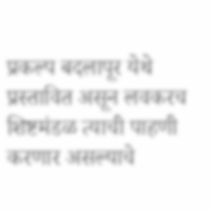प्रकल्प बदलापूर येथे प्रस्तावित असून लवकरच शिष्टमंडळ त्याची पाहणी करणार असल्याचे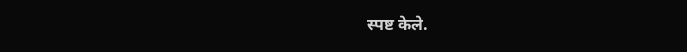स्पष्ट केले.